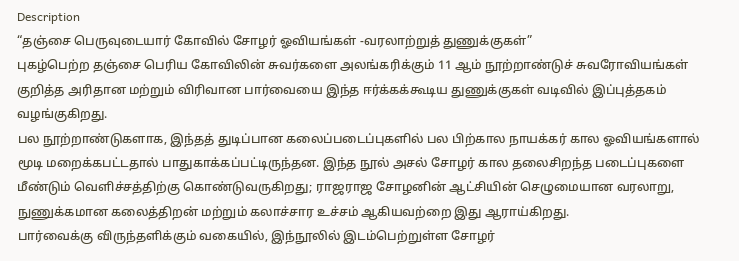Description
“தஞ்சை பெருவுடையார் கோவில் சோழர் ஓவியங்கள் -வரலாற்றுத் துணுக்குகள்”
புகழ்பெற்ற தஞ்சை பெரிய கோவிலின் சுவர்களை அலங்கரிக்கும் 11 ஆம் நூற்றாண்டுச் சுவரோவியங்கள் குறித்த அரிதான மற்றும் விரிவான பார்வையை இந்த ஈர்க்கக்கூடிய துணுக்குகள் வடிவில் இப்புத்தகம் வழங்குகிறது.
பல நூற்றாண்டுகளாக, இந்தத் துடிப்பான கலைப்படைப்புகளில் பல பிற்கால நாயக்கர் கால ஓவியங்களால் மூடி மறைக்கபட்டதால் பாதுகாக்கப்பட்டிருந்தன. இந்த நூல் அசல் சோழர் கால தலைசிறந்த படைப்புகளை மீண்டும் வெளிச்சத்திற்கு கொண்டுவருகிறது; ராஜராஜ சோழனின் ஆட்சியின் செழுமையான வரலாறு, நுணுக்கமான கலைத்திறன் மற்றும் கலாச்சார உச்சம் ஆகியவற்றை இது ஆராய்கிறது.
பார்வைக்கு விருந்தளிக்கும் வகையில், இந்நூலில் இடம்பெற்றுள்ள சோழர்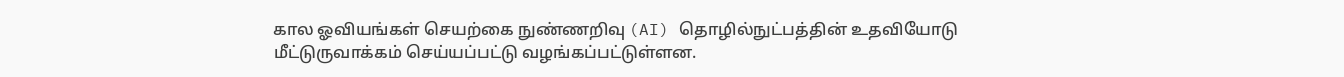கால ஓவியங்கள் செயற்கை நுண்ணறிவு (AI) தொழில்நுட்பத்தின் உதவியோடு மீட்டுருவாக்கம் செய்யப்பட்டு வழங்கப்பட்டுள்ளன.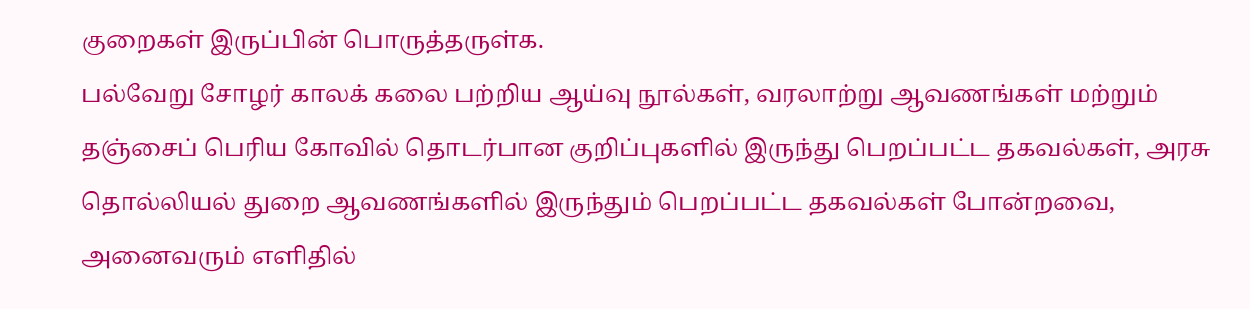குறைகள் இருப்பின் பொருத்தருள்க.
பல்வேறு சோழர் காலக் கலை பற்றிய ஆய்வு நூல்கள், வரலாற்று ஆவணங்கள் மற்றும் தஞ்சைப் பெரிய கோவில் தொடர்பான குறிப்புகளில் இருந்து பெறப்பட்ட தகவல்கள், அரசு தொல்லியல் துறை ஆவணங்களில் இருந்தும் பெறப்பட்ட தகவல்கள் போன்றவை, அனைவரும் எளிதில்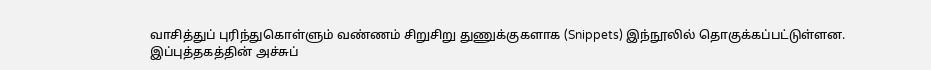வாசித்துப் புரிந்துகொள்ளும் வண்ணம் சிறுசிறு துணுக்குகளாக (Snippets) இந்நூலில் தொகுக்கப்பட்டுள்ளன.
இப்புத்தகத்தின் அச்சுப்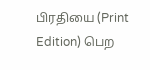பிரதியை (Print Edition) பெற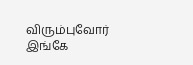விரும்புவோர் இங்கே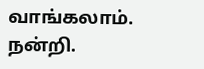வாங்கலாம்.
நன்றி.